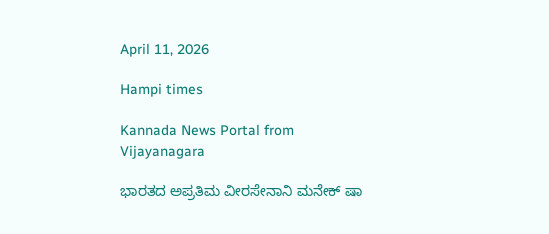April 11, 2026

Hampi times

Kannada News Portal from Vijayanagara

ಭಾರತದ ಅಪ್ರತಿಮ ವೀರಸೇನಾನಿ ಮನೇಕ್ ಷಾ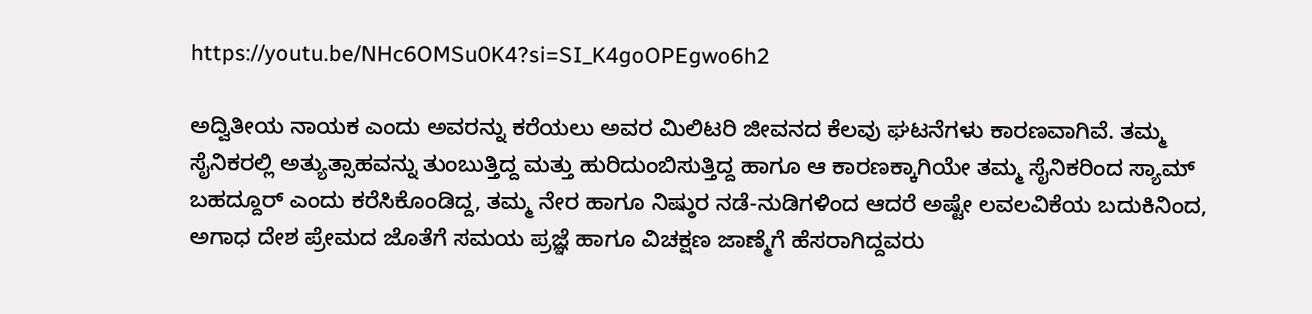https://youtu.be/NHc6OMSu0K4?si=SI_K4goOPEgwo6h2

ಅದ್ವಿತೀಯ ನಾಯಕ ಎಂದು ಅವರನ್ನು ಕರೆಯಲು ಅವರ ಮಿಲಿಟರಿ ಜೀವನದ ಕೆಲವು ಘಟನೆಗಳು ಕಾರಣವಾಗಿವೆ. ತಮ್ಮ ಸೈನಿಕರಲ್ಲಿ ಅತ್ಯುತ್ಸಾಹವನ್ನು ತುಂಬುತ್ತಿದ್ದ ಮತ್ತು ಹುರಿದುಂಬಿಸುತ್ತಿದ್ದ ಹಾಗೂ ಆ ಕಾರಣಕ್ಕಾಗಿಯೇ ತಮ್ಮ ಸೈನಿಕರಿಂದ ಸ್ಯಾಮ್ ಬಹದ್ದೂರ್ ಎಂದು ಕರೆಸಿಕೊಂಡಿದ್ದ, ತಮ್ಮ ನೇರ ಹಾಗೂ ನಿಷ್ಠುರ ನಡೆ-ನುಡಿಗಳಿಂದ ಆದರೆ ಅಷ್ಟೇ ಲವಲವಿಕೆಯ ಬದುಕಿನಿಂದ, ಅಗಾಧ ದೇಶ ಪ್ರೇಮದ ಜೊತೆಗೆ ಸಮಯ ಪ್ರಜ್ಞೆ ಹಾಗೂ ವಿಚಕ್ಷಣ ಜಾಣ್ಮೆಗೆ ಹೆಸರಾಗಿದ್ದವರು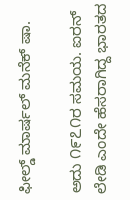ಫೀಲ್ಡ್ ಮಾರ್ಷಲ್ ಮನೆಕ್ ಷಾ.

ಅದು ೧೯೭೧ರ ಸಮಯ. ಐರನ್ ಲೇಡಿ ಎಂದೇ ಹೆಸರಾಗಿದ್ದ ಭಾರತದ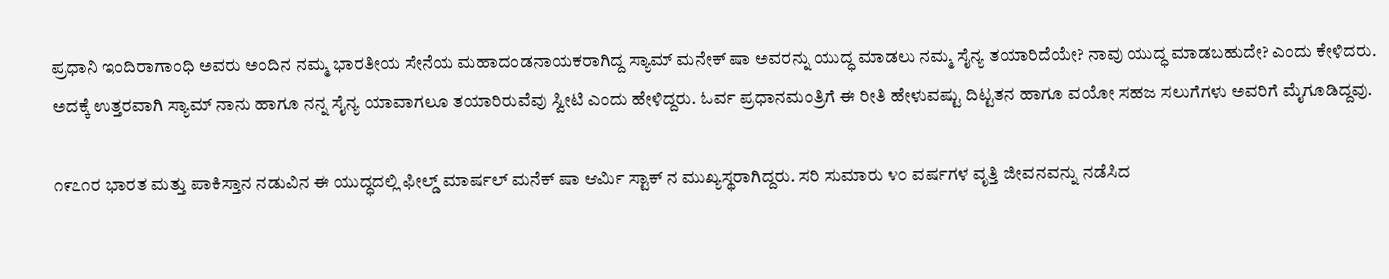ಪ್ರಧಾನಿ ಇಂದಿರಾಗಾಂಧಿ ಅವರು ಅಂದಿನ ನಮ್ಮ ಭಾರತೀಯ ಸೇನೆಯ ಮಹಾದಂಡನಾಯಕರಾಗಿದ್ದ ಸ್ಯಾಮ್ ಮನೇಕ್ ಷಾ ಅವರನ್ನು ಯುದ್ಧ ಮಾಡಲು ನಮ್ಮ ಸೈನ್ಯ ತಯಾರಿದೆಯೇ? ನಾವು ಯುದ್ಧ ಮಾಡಬಹುದೇ? ಎಂದು ಕೇಳಿದರು. ಅದಕ್ಕೆ ಉತ್ತರವಾಗಿ ಸ್ಯಾಮ್ ನಾನು ಹಾಗೂ ನನ್ನ ಸೈನ್ಯ ಯಾವಾಗಲೂ ತಯಾರಿರುವೆವು ಸ್ವೀಟಿ ಎಂದು ಹೇಳಿದ್ದರು. ಓರ್ವ ಪ್ರಧಾನಮಂತ್ರಿಗೆ ಈ ರೀತಿ ಹೇಳುವಷ್ಟು ದಿಟ್ಟತನ ಹಾಗೂ ವಯೋ ಸಹಜ ಸಲುಗೆಗಳು ಅವರಿಗೆ ಮೈಗೂಡಿದ್ದವು.

೧೯೭೧ರ ಭಾರತ ಮತ್ತು ಪಾಕಿಸ್ತಾನ ನಡುವಿನ ಈ ಯುದ್ಧದಲ್ಲಿ ಫೀಲ್ಡ್ ಮಾರ್ಷಲ್ ಮನೆಕ್ ಷಾ ಆರ್ಮಿ ಸ್ಟಾಕ್ ನ ಮುಖ್ಯಸ್ಥರಾಗಿದ್ದರು. ಸರಿ ಸುಮಾರು ೪೦ ವರ್ಷಗಳ ವೃತ್ತಿ ಜೀವನವನ್ನು ನಡೆಸಿದ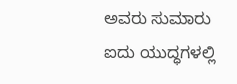ಅವರು ಸುಮಾರು ಐದು ಯುದ್ಧಗಳಲ್ಲಿ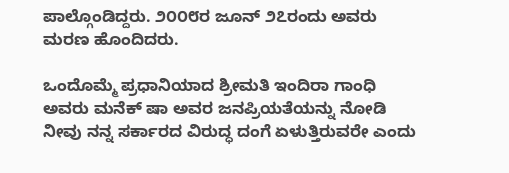ಪಾಲ್ಗೊಂಡಿದ್ದರು. ೨೦೦೮ರ ಜೂನ್ ೨೭ರಂದು ಅವರು ಮರಣ ಹೊಂದಿದರು.

ಒಂದೊಮ್ಮೆ ಪ್ರಧಾನಿಯಾದ ಶ್ರೀಮತಿ ಇಂದಿರಾ ಗಾಂಧಿ ಅವರು ಮನೆಕ್ ಷಾ ಅವರ ಜನಪ್ರಿಯತೆಯನ್ನು ನೋಡಿ ನೀವು ನನ್ನ ಸರ್ಕಾರದ ವಿರುದ್ಧ ದಂಗೆ ಏಳುತ್ತಿರುವರೇ ಎಂದು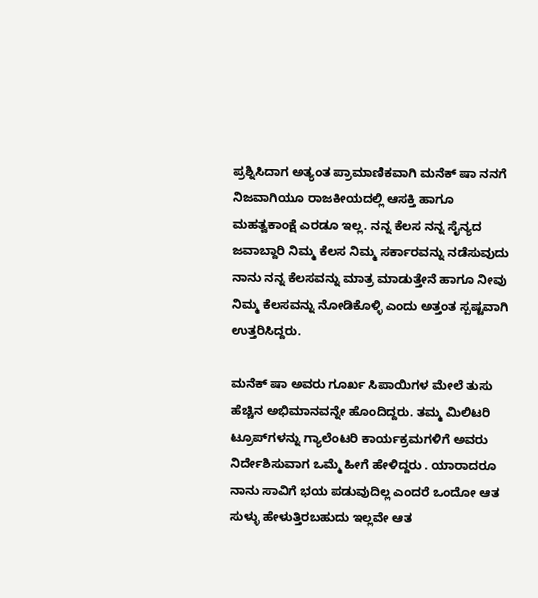ಪ್ರಶ್ನಿಸಿದಾಗ ಅತ್ಯಂತ ಪ್ರಾಮಾಣಿಕವಾಗಿ ಮನೆಕ್ ಷಾ ನನಗೆ ನಿಜವಾಗಿಯೂ ರಾಜಕೀಯದಲ್ಲಿ ಆಸಕ್ತಿ ಹಾಗೂ ಮಹತ್ವಕಾಂಕ್ಷೆ ಎರಡೂ ಇಲ್ಲ. ನನ್ನ ಕೆಲಸ ನನ್ನ ಸೈನ್ಯದ ಜವಾಬ್ದಾರಿ ನಿಮ್ಮ ಕೆಲಸ ನಿಮ್ಮ ಸರ್ಕಾರವನ್ನು ನಡೆಸುವುದು ನಾನು ನನ್ನ ಕೆಲಸವನ್ನು ಮಾತ್ರ ಮಾಡುತ್ತೇನೆ ಹಾಗೂ ನೀವು ನಿಮ್ಮ ಕೆಲಸವನ್ನು ನೋಡಿಕೊಳ್ಳಿ ಎಂದು ಅತ್ತಂತ ಸ್ಪಷ್ಟವಾಗಿ ಉತ್ತರಿಸಿದ್ದರು.

ಮನೆಕ್ ಷಾ ಅವರು ಗೂರ್ಖ ಸಿಪಾಯಿಗಳ ಮೇಲೆ ತುಸು ಹೆಚ್ಚಿನ ಅಭಿಮಾನವನ್ನೇ ಹೊಂದಿದ್ದರು. ತಮ್ಮ ಮಿಲಿಟರಿ ಟ್ರೂಪ್‌ಗಳನ್ನು ಗ್ಯಾಲೆಂಟರಿ ಕಾರ್ಯಕ್ರಮಗಳಿಗೆ ಅವರು ನಿರ್ದೇಶಿಸುವಾಗ ಒಮ್ಮೆ ಹೀಗೆ ಹೇಳಿದ್ದರು . ಯಾರಾದರೂ ನಾನು ಸಾವಿಗೆ ಭಯ ಪಡುವುದಿಲ್ಲ ಎಂದರೆ ಒಂದೋ ಆತ ಸುಳ್ಳು ಹೇಳುತ್ತಿರಬಹುದು ಇಲ್ಲವೇ ಆತ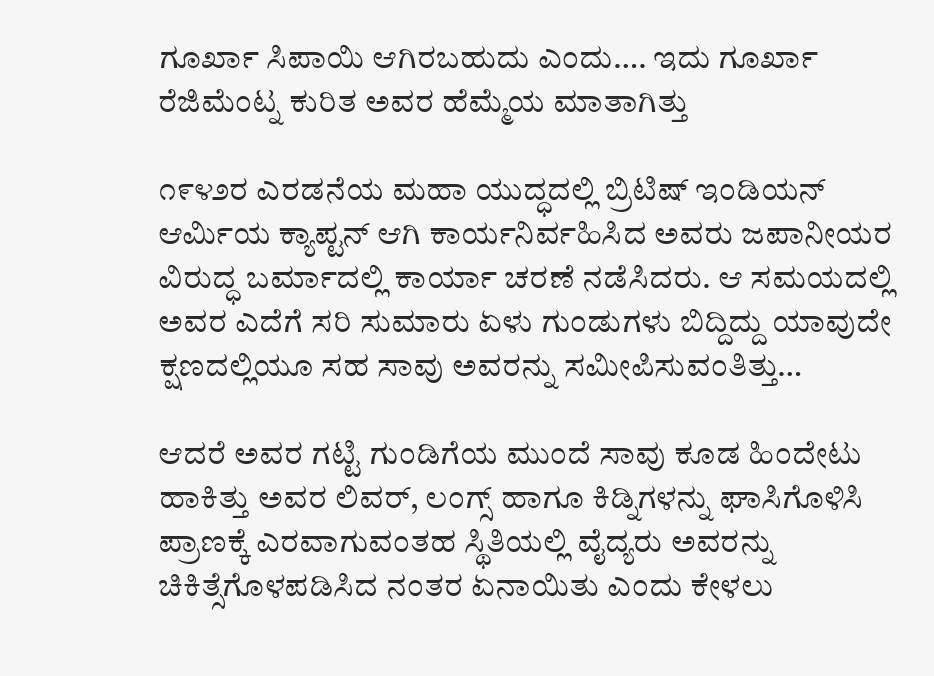ಗೂರ್ಖಾ ಸಿಪಾಯಿ ಆಗಿರಬಹುದು ಎಂದು…. ಇದು ಗೂರ್ಖಾ ರೆಜಿಮೆಂಟ್ನ ಕುರಿತ ಅವರ ಹೆಮ್ಮೆಯ ಮಾತಾಗಿತ್ತು

೧೯೪೨ರ ಎರಡನೆಯ ಮಹಾ ಯುದ್ಧದಲ್ಲಿ ಬ್ರಿಟಿಷ್ ಇಂಡಿಯನ್ ಆರ್ಮಿಯ ಕ್ಯಾಪ್ಟನ್ ಆಗಿ ಕಾರ್ಯನಿರ್ವಹಿಸಿದ ಅವರು ಜಪಾನೀಯರ ವಿರುದ್ಧ ಬರ್ಮಾದಲ್ಲಿ ಕಾರ್ಯಾ ಚರಣೆ ನಡೆಸಿದರು. ಆ ಸಮಯದಲ್ಲಿ ಅವರ ಎದೆಗೆ ಸರಿ ಸುಮಾರು ಏಳು ಗುಂಡುಗಳು ಬಿದ್ದಿದ್ದು ಯಾವುದೇ ಕ್ಷಣದಲ್ಲಿಯೂ ಸಹ ಸಾವು ಅವರನ್ನು ಸಮೀಪಿಸುವಂತಿತ್ತು…

ಆದರೆ ಅವರ ಗಟ್ಟಿ ಗುಂಡಿಗೆಯ ಮುಂದೆ ಸಾವು ಕೂಡ ಹಿಂದೇಟು ಹಾಕಿತ್ತು ಅವರ ಲಿವರ್, ಲಂಗ್ಸ್ ಹಾಗೂ ಕಿಡ್ನಿಗಳನ್ನು ಘಾಸಿಗೊಳಿಸಿ ಪ್ರಾಣಕ್ಕೆ ಎರವಾಗುವಂತಹ ಸ್ಥಿತಿಯಲ್ಲಿ ವೈದ್ಯರು ಅವರನ್ನು ಚಿಕಿತ್ಸೆಗೊಳಪಡಿಸಿದ ನಂತರ ಏನಾಯಿತು ಎಂದು ಕೇಳಲು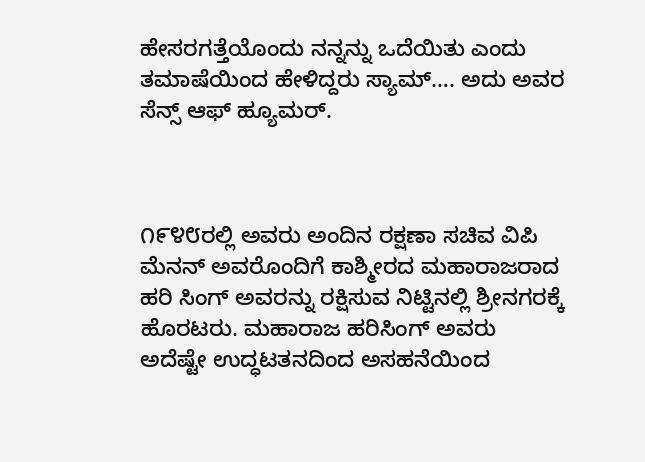ಹೇಸರಗತ್ತೆಯೊಂದು ನನ್ನನ್ನು ಒದೆಯಿತು ಎಂದು ತಮಾಷೆಯಿಂದ ಹೇಳಿದ್ದರು ಸ್ಯಾಮ್…. ಅದು ಅವರ ಸೆನ್ಸ್ ಆಫ್ ಹ್ಯೂಮರ್.



೧೯೪೮ರಲ್ಲಿ ಅವರು ಅಂದಿನ ರಕ್ಷಣಾ ಸಚಿವ ವಿಪಿ ಮೆನನ್ ಅವರೊಂದಿಗೆ ಕಾಶ್ಮೀರದ ಮಹಾರಾಜರಾದ ಹರಿ ಸಿಂಗ್ ಅವರನ್ನು ರಕ್ಷಿಸುವ ನಿಟ್ಟಿನಲ್ಲಿ ಶ್ರೀನಗರಕ್ಕೆ ಹೊರಟರು. ಮಹಾರಾಜ ಹರಿಸಿಂಗ್ ಅವರು ಅದೆಷ್ಟೇ ಉದ್ಧಟತನದಿಂದ ಅಸಹನೆಯಿಂದ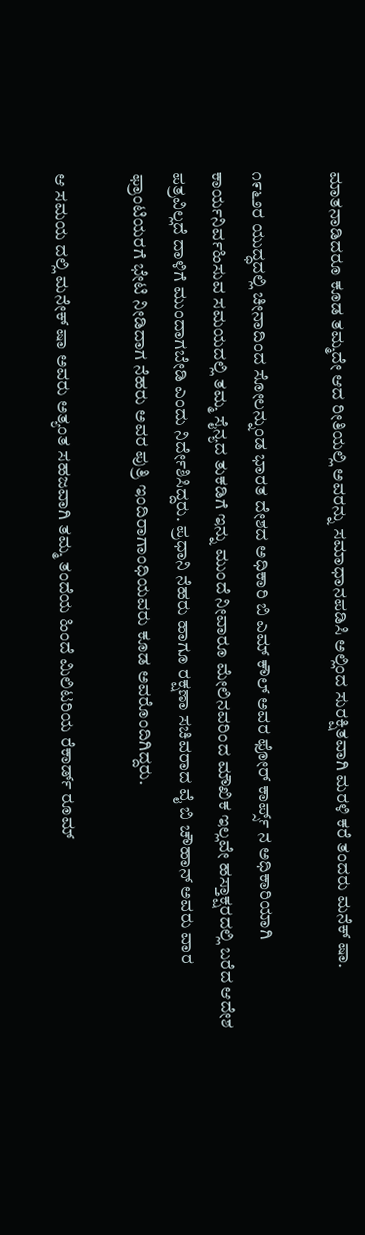ಮಾತನಾಡಿದರೂ ಕೂಡ ತಮ್ಮದೇ ಆದ ರೀತಿಯಲ್ಲಿ ಅವರನ್ನು ಸಮಾಧಾನಪಡಿಸಿ ಅಲ್ಲಿಂದ ಸುರಕ್ಷಿತವಾಗಿ ಮರಳಿ ಕರೆ ತಂದರು ಮನೆಕ್ ಷಾ.

೧೯೬೨ರ ಯುದ್ಧದಲ್ಲಿ ಚೀನಾದಿಂದ ಸೋಲನ್ನುಂಡ ಭಾರತ ದೇಶದ ಅಧಿಕಾರಿ ಬಿ ಎಮ್ ಕೌಲ್ ಅವರ ಫೋರ್ ಕಾರ್ಪ್ಸ್ ನ ಅಧಿಕಾರಿಯಾಗಿ ಕಾರ್ಯನಿರ್ವಹಿಸುವ ಸಮಯದಲ್ಲಿ ತಮ್ಮ ಸೈನ್ಯದ ತುಕಡಿಗೆ ಇನ್ನು ಮುಂದೆ ನೀವಾರೂ ಮೇಲಿನವರಿಂದ ಮೌಖಿಕ ಇಲ್ಲವೇ ಹಸ್ತಾಕ್ಷರದಲ್ಲಿ ಬರೆದ ಆದೇಶ ಪತ್ರವಿಲ್ಲದೆ ದಾಳಿಗೆ ಮುಂದಾಗಬೇಡಿ ಎಂದು ನಿರ್ದೇಶಿಸಿದ್ದರು. ಪ್ರಧಾನಿ ನೆಹರು ಹಾಗೂ ರಕ್ಷಣಾ ಸಚಿವರಾದ ವೈ ಬಿ ಚೌಹಾನ್ ಅವರು ವಾರ ಫ್ರಾಂಟಿಯರಗೆ ಭೇಟಿ ನೀಡಿದಾಗ ನೆಹರು ಅವರ ಪುತ್ರಿ ಇಂದಿರಾಗಾಂಧಿಯವರು ಕೂಡ ಅವರೊಂದಿಗಿದ್ದರು.

ಆ ಸಮಯ ದಲ್ಲಿ ಮನೇಕ್ ಷಾ ಅವರು ಅತ್ಯಂತ ಸಹಜವಾಗಿ ತಮ್ಮ ತಂದೆಯ ಹಿಂದೆ ಮಿಲಿಟರಿಯ ರೆಕಾರ್ಡ್ ರೂಮ್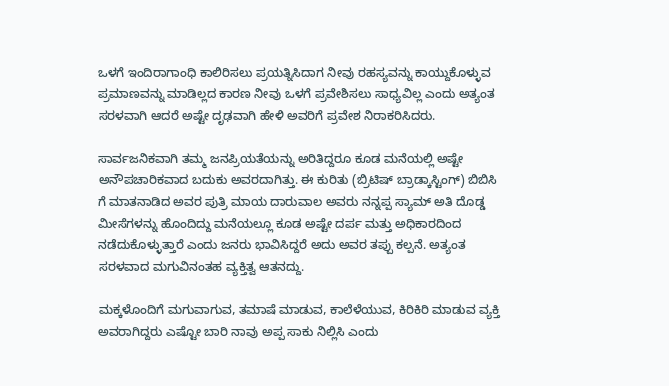ಒಳಗೆ ಇಂದಿರಾಗಾಂಧಿ ಕಾಲಿರಿಸಲು ಪ್ರಯತ್ನಿಸಿದಾಗ ನೀವು ರಹಸ್ಯವನ್ನು ಕಾಯ್ದುಕೊಳ್ಳುವ ಪ್ರಮಾಣವನ್ನು ಮಾಡಿಲ್ಲದ ಕಾರಣ ನೀವು ಒಳಗೆ ಪ್ರವೇಶಿಸಲು ಸಾಧ್ಯವಿಲ್ಲ ಎಂದು ಅತ್ಯಂತ ಸರಳವಾಗಿ ಆದರೆ ಅಷ್ಟೇ ದೃಢವಾಗಿ ಹೇಳಿ ಅವರಿಗೆ ಪ್ರವೇಶ ನಿರಾಕರಿಸಿದರು.

ಸಾರ್ವಜನಿಕವಾಗಿ ತಮ್ಮ ಜನಪ್ರಿಯತೆಯನ್ನು ಅರಿತಿದ್ದರೂ ಕೂಡ ಮನೆಯಲ್ಲಿ ಅಷ್ಟೇ ಅನೌಪಚಾರಿಕವಾದ ಬದುಕು ಅವರದಾಗಿತ್ತು. ಈ ಕುರಿತು (ಬ್ರಿಟಿಷ್ ಬ್ರಾಡ್ಕಾಸ್ಟಿಂಗ್) ಬಿಬಿಸಿ ಗೆ ಮಾತನಾಡಿದ ಅವರ ಪುತ್ರಿ ಮಾಯ ದಾರುವಾಲ ಅವರು ನನ್ನಪ್ಪ ಸ್ಯಾಮ್ ಅತಿ ದೊಡ್ಡ ಮೀಸೆಗಳನ್ನು ಹೊಂದಿದ್ದು ಮನೆಯಲ್ಲೂ ಕೂಡ ಅಷ್ಟೇ ದರ್ಪ ಮತ್ತು ಅಧಿಕಾರದಿಂದ ನಡೆದುಕೊಳ್ಳುತ್ತಾರೆ ಎಂದು ಜನರು ಭಾವಿಸಿದ್ದರೆ ಅದು ಅವರ ತಪ್ಪು ಕಲ್ಪನೆ. ಅತ್ಯಂತ ಸರಳವಾದ ಮಗುವಿನಂತಹ ವ್ಯಕ್ತಿತ್ವ ಆತನದ್ದು.

ಮಕ್ಕಳೊಂದಿಗೆ ಮಗುವಾಗುವ, ತಮಾಷೆ ಮಾಡುವ, ಕಾಲೆಳೆಯುವ, ಕಿರಿಕಿರಿ ಮಾಡುವ ವ್ಯಕ್ತಿ ಅವರಾಗಿದ್ದರು ಎಷ್ಟೋ ಬಾರಿ ನಾವು ಅಪ್ಪ ಸಾಕು ನಿಲ್ಲಿಸಿ ಎಂದು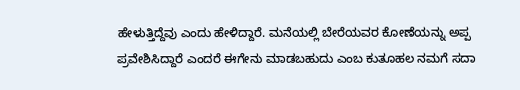ಹೇಳುತ್ತಿದ್ದೆವು ಎಂದು ಹೇಳಿದ್ದಾರೆ. ಮನೆಯಲ್ಲಿ ಬೇರೆಯವರ ಕೋಣೆಯನ್ನು ಅಪ್ಪ ಪ್ರವೇಶಿಸಿದ್ದಾರೆ ಎಂದರೆ ಈಗೇನು ಮಾಡಬಹುದು ಎಂಬ ಕುತೂಹಲ ನಮಗೆ ಸದಾ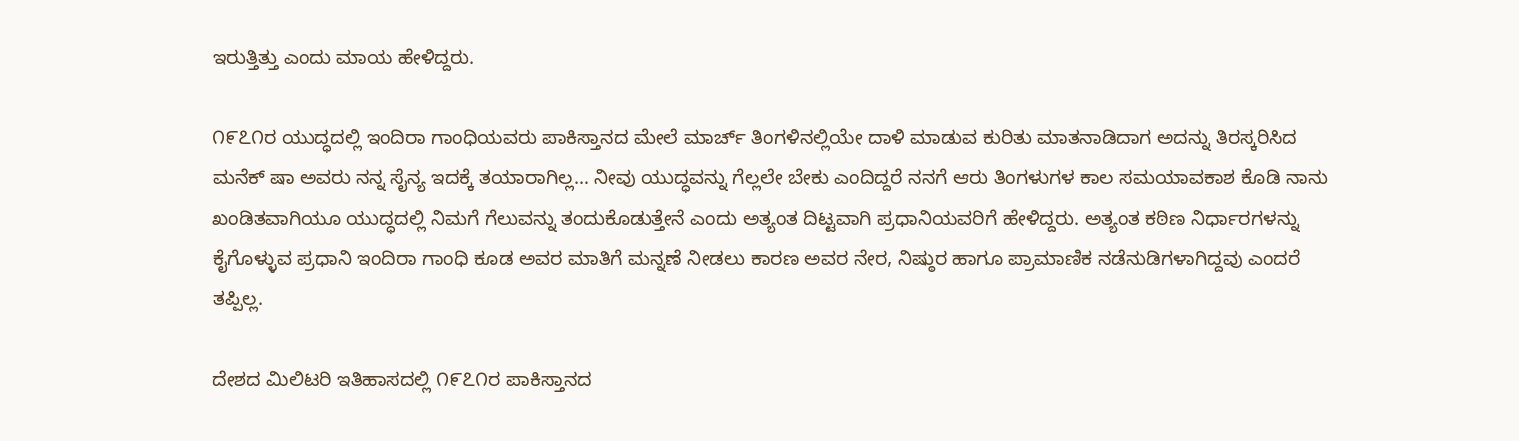ಇರುತ್ತಿತ್ತು ಎಂದು ಮಾಯ ಹೇಳಿದ್ದರು.

೧೯೭೧ರ ಯುದ್ಧದಲ್ಲಿ ಇಂದಿರಾ ಗಾಂಧಿಯವರು ಪಾಕಿಸ್ತಾನದ ಮೇಲೆ ಮಾರ್ಚ್ ತಿಂಗಳಿನಲ್ಲಿಯೇ ದಾಳಿ ಮಾಡುವ ಕುರಿತು ಮಾತನಾಡಿದಾಗ ಅದನ್ನು ತಿರಸ್ಕರಿಸಿದ ಮನೆಕ್ ಷಾ ಅವರು ನನ್ನ ಸೈನ್ಯ ಇದಕ್ಕೆ ತಯಾರಾಗಿಲ್ಲ… ನೀವು ಯುದ್ಧವನ್ನು ಗೆಲ್ಲಲೇ ಬೇಕು ಎಂದಿದ್ದರೆ ನನಗೆ ಆರು ತಿಂಗಳುಗಳ ಕಾಲ ಸಮಯಾವಕಾಶ ಕೊಡಿ ನಾನು ಖಂಡಿತವಾಗಿಯೂ ಯುದ್ಧದಲ್ಲಿ ನಿಮಗೆ ಗೆಲುವನ್ನು ತಂದುಕೊಡುತ್ತೇನೆ ಎಂದು ಅತ್ಯಂತ ದಿಟ್ಟವಾಗಿ ಪ್ರಧಾನಿಯವರಿಗೆ ಹೇಳಿದ್ದರು. ಅತ್ಯಂತ ಕಠಿಣ ನಿರ್ಧಾರಗಳನ್ನು ಕೈಗೊಳ್ಳುವ ಪ್ರಧಾನಿ ಇಂದಿರಾ ಗಾಂಧಿ ಕೂಡ ಅವರ ಮಾತಿಗೆ ಮನ್ನಣೆ ನೀಡಲು ಕಾರಣ ಅವರ ನೇರ, ನಿಷ್ಠುರ ಹಾಗೂ ಪ್ರಾಮಾಣಿಕ ನಡೆನುಡಿಗಳಾಗಿದ್ದವು ಎಂದರೆ ತಪ್ಪಿಲ್ಲ.

ದೇಶದ ಮಿಲಿಟರಿ ಇತಿಹಾಸದಲ್ಲಿ ೧೯೭೧ರ ಪಾಕಿಸ್ತಾನದ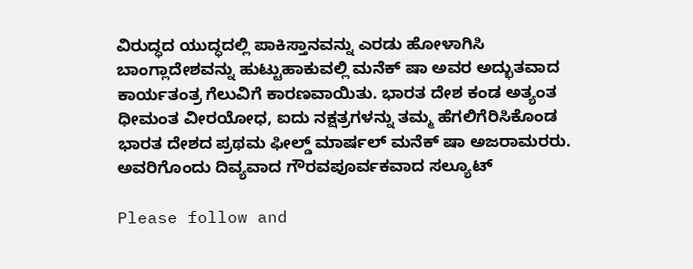ವಿರುದ್ಧದ ಯುದ್ಧದಲ್ಲಿ ಪಾಕಿಸ್ತಾನವನ್ನು ಎರಡು ಹೋಳಾಗಿಸಿ ಬಾಂಗ್ಲಾದೇಶವನ್ನು ಹುಟ್ಟುಹಾಕುವಲ್ಲಿ ಮನೆಕ್ ಷಾ ಅವರ ಅದ್ಭುತವಾದ ಕಾರ್ಯತಂತ್ರ ಗೆಲುವಿಗೆ ಕಾರಣವಾಯಿತು. ಭಾರತ ದೇಶ ಕಂಡ ಅತ್ಯಂತ ಧೀಮಂತ ವೀರಯೋಧ, ಐದು ನಕ್ಷತ್ರಗಳನ್ನು ತಮ್ಮ ಹೆಗಲಿಗೆರಿಸಿಕೊಂಡ ಭಾರತ ದೇಶದ ಪ್ರಥಮ ಫೀಲ್ಡ್ ಮಾರ್ಷಲ್ ಮನೆಕ್ ಷಾ ಅಜರಾಮರರು. ಅವರಿಗೊಂದು ದಿವ್ಯವಾದ ಗೌರವಪೂರ್ವಕವಾದ ಸಲ್ಯೂಟ್

Please follow and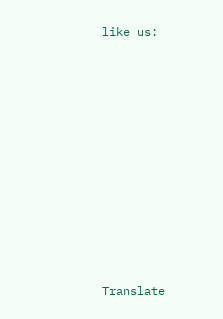like us:











Translate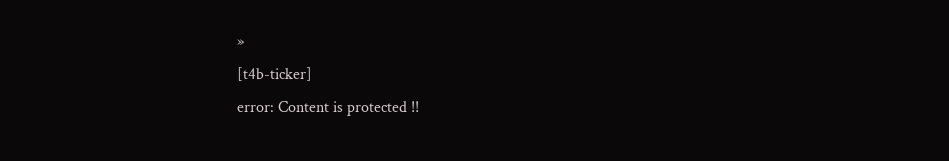»
[t4b-ticker]
error: Content is protected !!